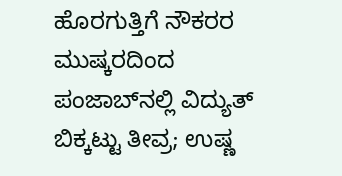ಹೊರಗುತ್ತಿಗೆ ನೌಕರರ ಮುಷ್ಕರದಿಂದ ಪಂಜಾಬ್‌ನಲ್ಲಿ ವಿದ್ಯುತ್‌ ಬಿಕ್ಕಟ್ಟು ತೀವ್ರ; ಉಷ್ಣ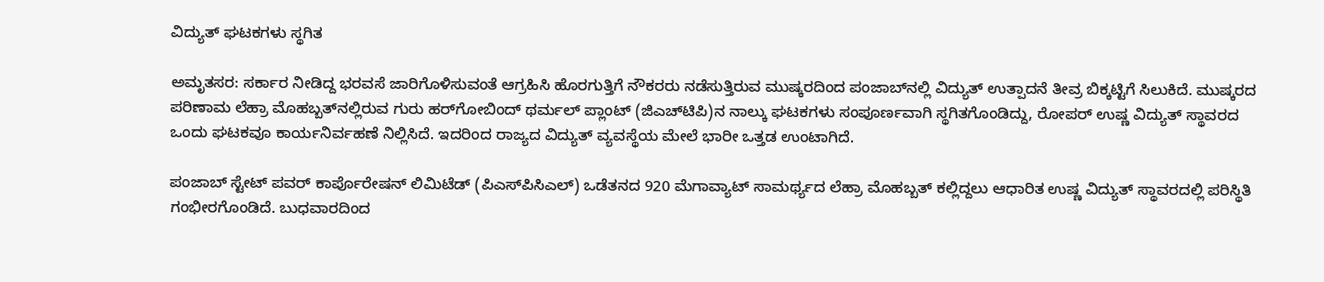ವಿದ್ಯುತ್‌ ಘಟಕಗಳು ಸ್ಥಗಿತ

ಅಮೃತಸರ: ಸರ್ಕಾರ ನೀಡಿದ್ದ ಭರವಸೆ ಜಾರಿಗೊಳಿಸುವಂತೆ ಆಗ್ರಹಿಸಿ ಹೊರಗುತ್ತಿಗೆ ನೌಕರರು ನಡೆಸುತ್ತಿರುವ ಮುಷ್ಕರದಿಂದ ಪಂಜಾಬ್‌ನಲ್ಲಿ ವಿದ್ಯುತ್‌ ಉತ್ಪಾದನೆ ತೀವ್ರ ಬಿಕ್ಕಟ್ಟಿಗೆ ಸಿಲುಕಿದೆ. ಮುಷ್ಕರದ ಪರಿಣಾಮ ಲೆಹ್ರಾ ಮೊಹಬ್ಬತ್‌ನಲ್ಲಿರುವ ಗುರು ಹರ್‌ಗೋಬಿಂದ್ ಥರ್ಮಲ್ ಪ್ಲಾಂಟ್‌ (ಜಿಎಚ್‌ಟಿಪಿ)ನ ನಾಲ್ಕು ಘಟಕಗಳು ಸಂಪೂರ್ಣವಾಗಿ ಸ್ಥಗಿತಗೊಂಡಿದ್ದು, ರೋಪರ್‌ ಉಷ್ಣ ವಿದ್ಯುತ್‌ ಸ್ಥಾವರದ ಒಂದು ಘಟಕವೂ ಕಾರ್ಯನಿರ್ವಹಣೆ ನಿಲ್ಲಿಸಿದೆ. ಇದರಿಂದ ರಾಜ್ಯದ ವಿದ್ಯುತ್‌ ವ್ಯವಸ್ಥೆಯ ಮೇಲೆ ಭಾರೀ ಒತ್ತಡ ಉಂಟಾಗಿದೆ.

ಪಂಜಾಬ್‌ ಸ್ಟೇಟ್‌ ಪವರ್‌ ಕಾರ್ಪೊರೇಷನ್‌ ಲಿಮಿಟೆಡ್‌ (ಪಿಎಸ್‌ಪಿಸಿಎಲ್‌) ಒಡೆತನದ 920 ಮೆಗಾವ್ಯಾಟ್‌ ಸಾಮರ್ಥ್ಯದ ಲೆಹ್ರಾ ಮೊಹಬ್ಬತ್‌ ಕಲ್ಲಿದ್ದಲು ಆಧಾರಿತ ಉಷ್ಣ ವಿದ್ಯುತ್‌ ಸ್ಥಾವರದಲ್ಲಿ ಪರಿಸ್ಥಿತಿ ಗಂಭೀರಗೊಂಡಿದೆ. ಬುಧವಾರದಿಂದ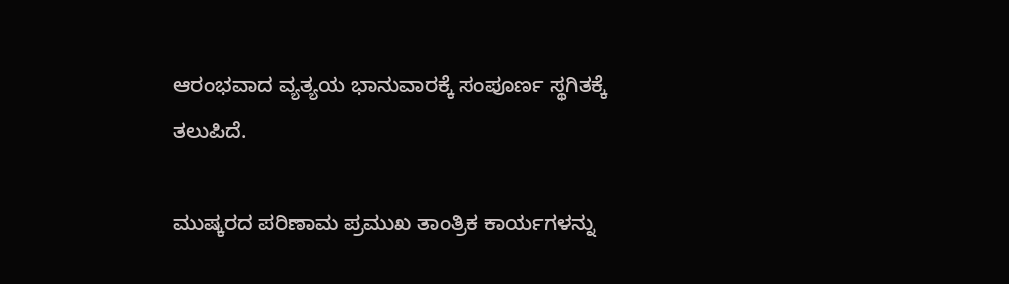ಆರಂಭವಾದ ವ್ಯತ್ಯಯ ಭಾನುವಾರಕ್ಕೆ ಸಂಪೂರ್ಣ ಸ್ಥಗಿತಕ್ಕೆ ತಲುಪಿದೆ.

ಮುಷ್ಕರದ ಪರಿಣಾಮ ಪ್ರಮುಖ ತಾಂತ್ರಿಕ ಕಾರ್ಯಗಳನ್ನು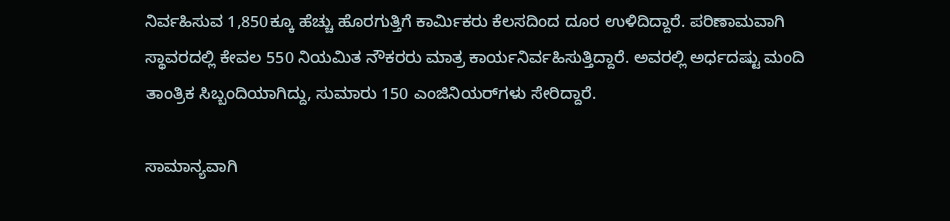ನಿರ್ವಹಿಸುವ 1,850ಕ್ಕೂ ಹೆಚ್ಚು ಹೊರಗುತ್ತಿಗೆ ಕಾರ್ಮಿಕರು ಕೆಲಸದಿಂದ ದೂರ ಉಳಿದಿದ್ದಾರೆ. ಪರಿಣಾಮವಾಗಿ ಸ್ಥಾವರದಲ್ಲಿ ಕೇವಲ 550 ನಿಯಮಿತ ನೌಕರರು ಮಾತ್ರ ಕಾರ್ಯನಿರ್ವಹಿಸುತ್ತಿದ್ದಾರೆ. ಅವರಲ್ಲಿ ಅರ್ಧದಷ್ಟು ಮಂದಿ ತಾಂತ್ರಿಕ ಸಿಬ್ಬಂದಿಯಾಗಿದ್ದು, ಸುಮಾರು 150 ಎಂಜಿನಿಯರ್‌ಗಳು ಸೇರಿದ್ದಾರೆ.

ಸಾಮಾನ್ಯವಾಗಿ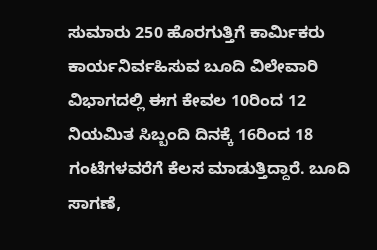ಸುಮಾರು 250 ಹೊರಗುತ್ತಿಗೆ ಕಾರ್ಮಿಕರು ಕಾರ್ಯನಿರ್ವಹಿಸುವ ಬೂದಿ ವಿಲೇವಾರಿ ವಿಭಾಗದಲ್ಲಿ ಈಗ ಕೇವಲ 10ರಿಂದ 12 ನಿಯಮಿತ ಸಿಬ್ಬಂದಿ ದಿನಕ್ಕೆ 16ರಿಂದ 18 ಗಂಟೆಗಳವರೆಗೆ ಕೆಲಸ ಮಾಡುತ್ತಿದ್ದಾರೆ. ಬೂದಿ ಸಾಗಣೆ,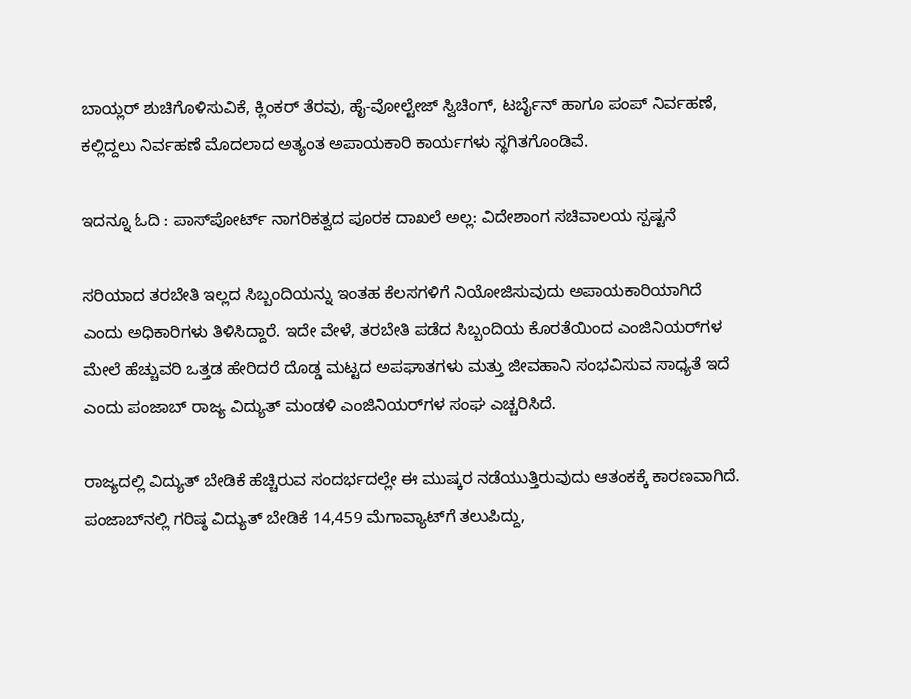ಬಾಯ್ಲರ್‌ ಶುಚಿಗೊಳಿಸುವಿಕೆ, ಕ್ಲಿಂಕರ್‌ ತೆರವು, ಹೈ-ವೋಲ್ಟೇಜ್‌ ಸ್ವಿಚಿಂಗ್‌, ಟರ್ಬೈನ್‌ ಹಾಗೂ ಪಂಪ್‌ ನಿರ್ವಹಣೆ, ಕಲ್ಲಿದ್ದಲು ನಿರ್ವಹಣೆ ಮೊದಲಾದ ಅತ್ಯಂತ ಅಪಾಯಕಾರಿ ಕಾರ್ಯಗಳು ಸ್ಥಗಿತಗೊಂಡಿವೆ.

ಇದನ್ನೂ ಓದಿ : ಪಾಸ್‌ಪೋರ್ಟ್ ನಾಗರಿಕತ್ವದ ಪೂರಕ ದಾಖಲೆ ಅಲ್ಲ: ವಿದೇಶಾಂಗ ಸಚಿವಾಲಯ ಸ್ಪಷ್ಟನೆ

ಸರಿಯಾದ ತರಬೇತಿ ಇಲ್ಲದ ಸಿಬ್ಬಂದಿಯನ್ನು ಇಂತಹ ಕೆಲಸಗಳಿಗೆ ನಿಯೋಜಿಸುವುದು ಅಪಾಯಕಾರಿಯಾಗಿದೆ ಎಂದು ಅಧಿಕಾರಿಗಳು ತಿಳಿಸಿದ್ದಾರೆ. ಇದೇ ವೇಳೆ, ತರಬೇತಿ ಪಡೆದ ಸಿಬ್ಬಂದಿಯ ಕೊರತೆಯಿಂದ ಎಂಜಿನಿಯರ್‌ಗಳ ಮೇಲೆ ಹೆಚ್ಚುವರಿ ಒತ್ತಡ ಹೇರಿದರೆ ದೊಡ್ಡ ಮಟ್ಟದ ಅಪಘಾತಗಳು ಮತ್ತು ಜೀವಹಾನಿ ಸಂಭವಿಸುವ ಸಾಧ್ಯತೆ ಇದೆ ಎಂದು ಪಂಜಾಬ್‌ ರಾಜ್ಯ ವಿದ್ಯುತ್‌ ಮಂಡಳಿ ಎಂಜಿನಿಯರ್‌ಗಳ ಸಂಘ ಎಚ್ಚರಿಸಿದೆ.

ರಾಜ್ಯದಲ್ಲಿ ವಿದ್ಯುತ್‌ ಬೇಡಿಕೆ ಹೆಚ್ಚಿರುವ ಸಂದರ್ಭದಲ್ಲೇ ಈ ಮುಷ್ಕರ ನಡೆಯುತ್ತಿರುವುದು ಆತಂಕಕ್ಕೆ ಕಾರಣವಾಗಿದೆ. ಪಂಜಾಬ್‌ನಲ್ಲಿ ಗರಿಷ್ಠ ವಿದ್ಯುತ್‌ ಬೇಡಿಕೆ 14,459 ಮೆಗಾವ್ಯಾಟ್‌ಗೆ ತಲುಪಿದ್ದು,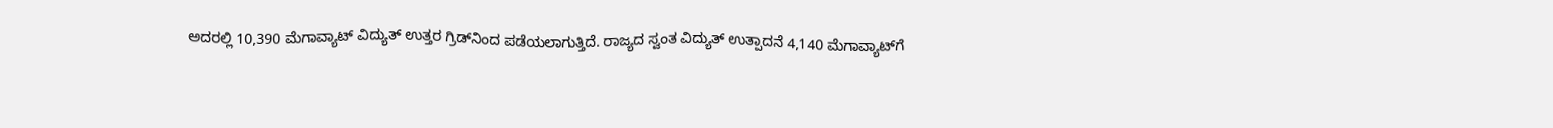ಅದರಲ್ಲಿ 10,390 ಮೆಗಾವ್ಯಾಟ್‌ ವಿದ್ಯುತ್‌ ಉತ್ತರ ಗ್ರಿಡ್‌ನಿಂದ ಪಡೆಯಲಾಗುತ್ತಿದೆ. ರಾಜ್ಯದ ಸ್ವಂತ ವಿದ್ಯುತ್‌ ಉತ್ಪಾದನೆ 4,140 ಮೆಗಾವ್ಯಾಟ್‌ಗೆ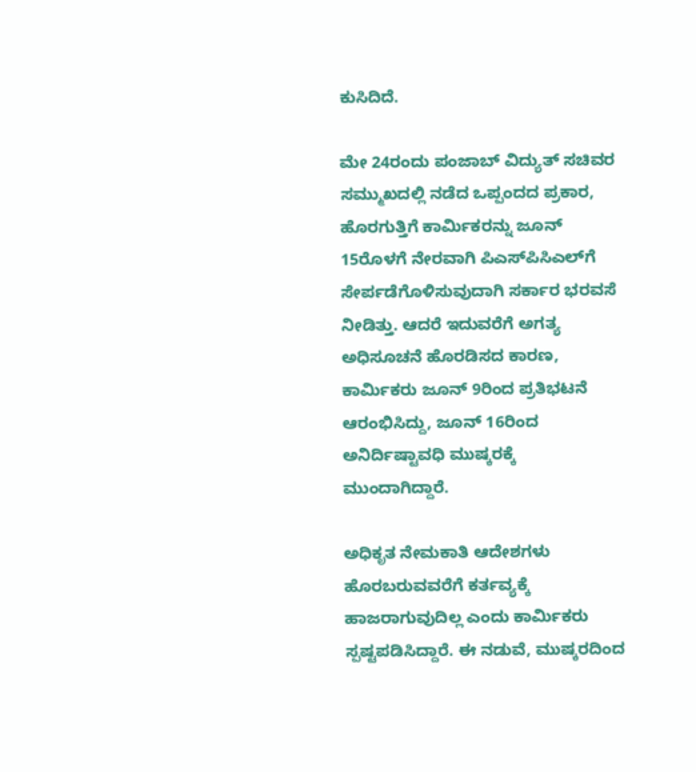ಕುಸಿದಿದೆ.

ಮೇ 24ರಂದು ಪಂಜಾಬ್‌ ವಿದ್ಯುತ್‌ ಸಚಿವರ ಸಮ್ಮುಖದಲ್ಲಿ ನಡೆದ ಒಪ್ಪಂದದ ಪ್ರಕಾರ, ಹೊರಗುತ್ತಿಗೆ ಕಾರ್ಮಿಕರನ್ನು ಜೂನ್‌ 15ರೊಳಗೆ ನೇರವಾಗಿ ಪಿಎಸ್‌ಪಿಸಿಎಲ್‌ಗೆ ಸೇರ್ಪಡೆಗೊಳಿಸುವುದಾಗಿ ಸರ್ಕಾರ ಭರವಸೆ ನೀಡಿತ್ತು. ಆದರೆ ಇದುವರೆಗೆ ಅಗತ್ಯ ಅಧಿಸೂಚನೆ ಹೊರಡಿಸದ ಕಾರಣ, ಕಾರ್ಮಿಕರು ಜೂನ್‌ 9ರಿಂದ ಪ್ರತಿಭಟನೆ ಆರಂಭಿಸಿದ್ದು, ಜೂನ್‌ 16ರಿಂದ ಅನಿರ್ದಿಷ್ಟಾವಧಿ ಮುಷ್ಕರಕ್ಕೆ ಮುಂದಾಗಿದ್ದಾರೆ.

ಅಧಿಕೃತ ನೇಮಕಾತಿ ಆದೇಶಗಳು ಹೊರಬರುವವರೆಗೆ ಕರ್ತವ್ಯಕ್ಕೆ ಹಾಜರಾಗುವುದಿಲ್ಲ ಎಂದು ಕಾರ್ಮಿಕರು ಸ್ಪಷ್ಟಪಡಿಸಿದ್ದಾರೆ. ಈ ನಡುವೆ, ಮುಷ್ಕರದಿಂದ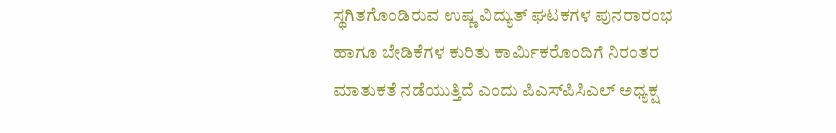ಸ್ಥಗಿತಗೊಂಡಿರುವ ಉಷ್ಣ ವಿದ್ಯುತ್‌ ಘಟಕಗಳ ಪುನರಾರಂಭ ಹಾಗೂ ಬೇಡಿಕೆಗಳ ಕುರಿತು ಕಾರ್ಮಿಕರೊಂದಿಗೆ ನಿರಂತರ ಮಾತುಕತೆ ನಡೆಯುತ್ತಿದೆ ಎಂದು ಪಿಎಸ್‌ಪಿಸಿಎಲ್‌ ಅಧ್ಯಕ್ಷ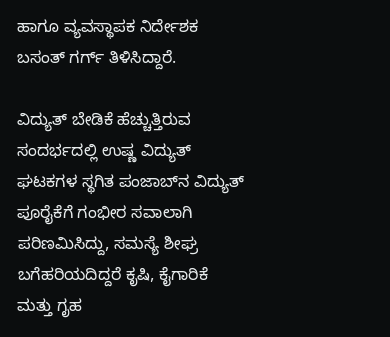ಹಾಗೂ ವ್ಯವಸ್ಥಾಪಕ ನಿರ್ದೇಶಕ ಬಸಂತ್‌ ಗರ್ಗ್‌ ತಿಳಿಸಿದ್ದಾರೆ.

ವಿದ್ಯುತ್‌ ಬೇಡಿಕೆ ಹೆಚ್ಚುತ್ತಿರುವ ಸಂದರ್ಭದಲ್ಲಿ ಉಷ್ಣ ವಿದ್ಯುತ್‌ ಘಟಕಗಳ ಸ್ಥಗಿತ ಪಂಜಾಬ್‌ನ ವಿದ್ಯುತ್‌ ಪೂರೈಕೆಗೆ ಗಂಭೀರ ಸವಾಲಾಗಿ ಪರಿಣಮಿಸಿದ್ದು, ಸಮಸ್ಯೆ ಶೀಘ್ರ ಬಗೆಹರಿಯದಿದ್ದರೆ ಕೃಷಿ, ಕೈಗಾರಿಕೆ ಮತ್ತು ಗೃಹ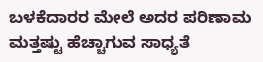ಬಳಕೆದಾರರ ಮೇಲೆ ಅದರ ಪರಿಣಾಮ ಮತ್ತಷ್ಟು ಹೆಚ್ಚಾಗುವ ಸಾಧ್ಯತೆ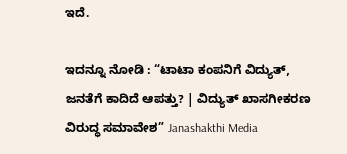ಇದೆ.

ಇದನ್ನೂ ನೋಡಿ : “ಟಾಟಾ ಕಂಪನಿಗೆ ವಿದ್ಯುತ್‌, ಜನತೆಗೆ ಕಾದಿದೆ ಆಪತ್ತು? | ವಿದ್ಯುತ್ ಖಾಸಗೀಕರಣ ವಿರುದ್ಧ ಸಮಾವೇಶ” Janashakthi Media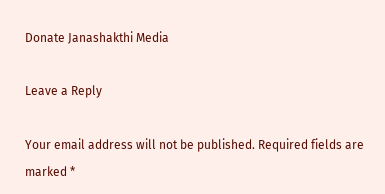Donate Janashakthi Media

Leave a Reply

Your email address will not be published. Required fields are marked *